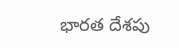భారత దేశపు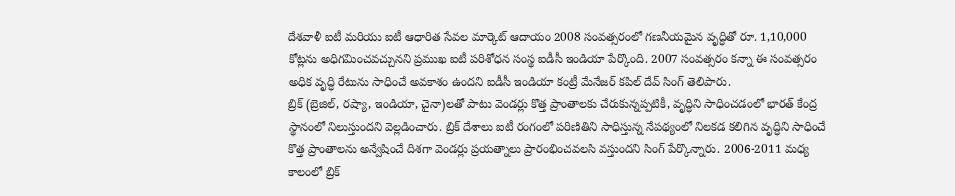దేశవాళీ ఐటీ మరియు ఐటీ ఆధారిత సేవల మార్కెట్ ఆదాయం 2008 సంవత్సరంలో గణనీయమైన వృద్ధితో రూ. 1,10,000 కోట్లను అధిగమించవచ్చునని ప్రముఖ ఐటీ పరిశోధన సంస్థ ఐడీసీ ఇండియా పేర్కొంది. 2007 సంవత్సరం కన్నా ఈ సంవత్సరం అధిక వృద్ధి రేటును సాధించే అవకాశం ఉందని ఐడీసీ ఇండియా కంట్రీ మేనేజర్ కపిల్ దేవ్ సింగ్ తెలిపారు.
బ్రిక్ (బ్రెజిల్, రష్యా, ఇండియా, చైనా)లతో పాటు వెండర్లు కొత్త ప్రాంతాలకు చేరుకున్నప్పటికీ, వృద్ధిని సాధించడంలో భారత్ కేంద్ర స్థానంలో నిలుస్తుందని వెల్లడించారు. బ్రిక్ దేశాలు ఐటీ రంగంలో పరిణితిని సాధిస్తున్న నేపథ్యంలో నిలకడ కలిగిన వృద్ధిని సాధించే కొత్త ప్రాంతాలను అన్వేషించే దిశగా వెండర్లు ప్రయత్నాలు ప్రారంభించవలసి వస్తుందని సింగ్ పేర్కొన్నారు. 2006-2011 మధ్య కాలంలో బ్రిక్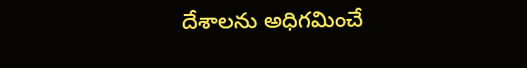దేశాలను అధిగమించే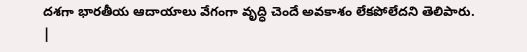దశగా భారతీయ ఆదాయాలు వేగంగా వృద్ధి చెందే అవకాశం లేకపోలేదని తెలిపారు.
|